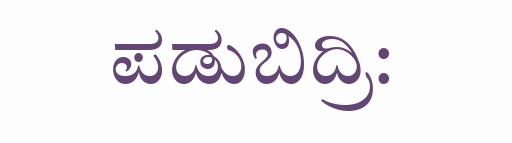ಪಡುಬಿದ್ರಿ: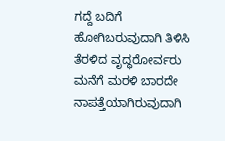ಗದ್ದೆ ಬದಿಗೆ ಹೋಗಿಬರುವುದಾಗಿ ತಿಳಿಸಿ ತೆರಳಿದ ವೃದ್ಧರೋರ್ವರು ಮನೆಗೆ ಮರಳಿ ಬಾರದೇ ನಾಪತ್ತೆಯಾಗಿರುವುದಾಗಿ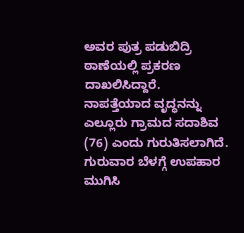ಅವರ ಪುತ್ರ ಪಡುಬಿದ್ರಿ ಠಾಣೆಯಲ್ಲಿ ಪ್ರಕರಣ ದಾಖಲಿಸಿದ್ದಾರೆ.
ನಾಪತ್ತೆಯಾದ ವೃದ್ಧನನ್ನು ಎಲ್ಲೂರು ಗ್ರಾಮದ ಸದಾಶಿವ (76) ಎಂದು ಗುರುತಿಸಲಾಗಿದೆ.
ಗುರುವಾರ ಬೆಳಗ್ಗೆ ಉಪಹಾರ ಮುಗಿಸಿ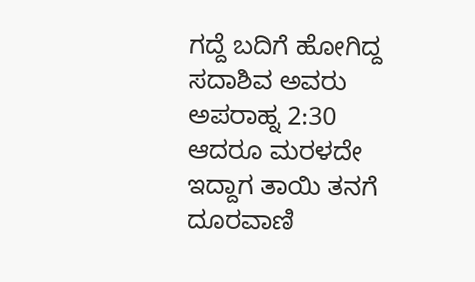ಗದ್ದೆ ಬದಿಗೆ ಹೋಗಿದ್ದ ಸದಾಶಿವ ಅವರು ಅಪರಾಹ್ನ 2:30 ಆದರೂ ಮರಳದೇ ಇದ್ದಾಗ ತಾಯಿ ತನಗೆ ದೂರವಾಣಿ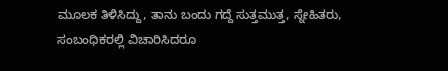ಮೂಲಕ ತಿಳಿಸಿದ್ದು, ತಾನು ಬಂದು ಗದ್ದೆ ಸುತ್ತಮುತ್ತ, ಸ್ನೇಹಿತರು, ಸಂಬಂಧಿಕರಲ್ಲಿ ವಿಚಾರಿಸಿದರೂ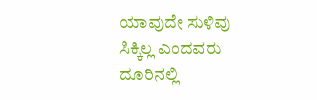ಯಾವುದೇ ಸುಳಿವು ಸಿಕ್ಕಿಲ್ಲ ಎಂದವರು ದೂರಿನಲ್ಲಿ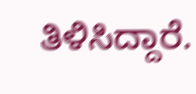ತಿಳಿಸಿದ್ದಾರೆ.